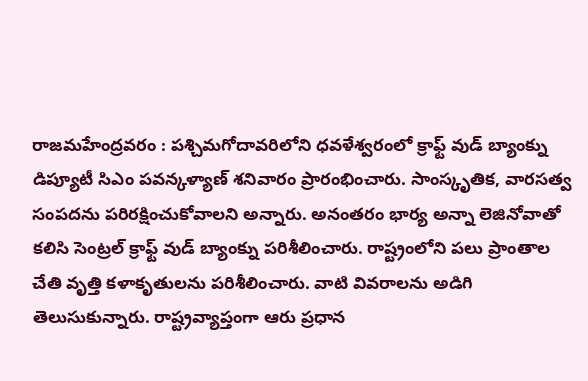రాజమహేంద్రవరం : పశ్చిమగోదావరిలోని ధవళేశ్వరంలో క్రాఫ్ట్ వుడ్ బ్యాంక్ను డిప్యూటీ సిఎం పవన్కళ్యాణ్ శనివారం ప్రారంభించారు. సాంస్కృతిక, వారసత్వ సంపదను పరిరక్షించుకోవాలని అన్నారు. అనంతరం భార్య అన్నా లెజినోవాతో కలిసి సెంట్రల్ క్రాఫ్ట్ వుడ్ బ్యాంక్ను పరిశీలించారు. రాష్ట్రంలోని పలు ప్రాంతాల చేతి వృత్తి కళాకృతులను పరిశీలించారు. వాటి వివరాలను అడిగి తెలుసుకున్నారు. రాష్ట్రవ్యాప్తంగా ఆరు ప్రధాన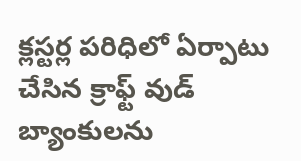క్లస్టర్ల పరిధిలో ఏర్పాటు చేసిన క్రాఫ్ట్ వుడ్ బ్యాంకులను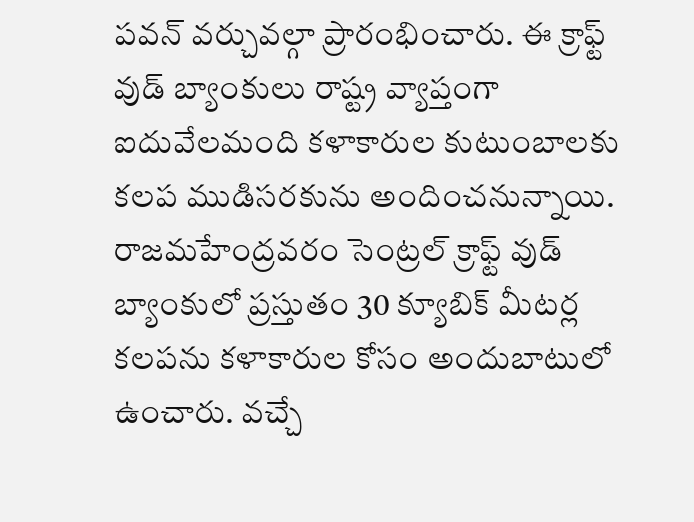పవన్ వర్చువల్గా ప్రారంభించారు. ఈ క్రాఫ్ట్ వుడ్ బ్యాంకులు రాష్ట్ర వ్యాప్తంగా ఐదువేలమంది కళాకారుల కుటుంబాలకు కలప ముడిసరకును అందించనున్నాయి. రాజమహేంద్రవరం సెంట్రల్ క్రాఫ్ట్ వుడ్ బ్యాంకులో ప్రస్తుతం 30 క్యూబిక్ మీటర్ల కలపను కళాకారుల కోసం అందుబాటులో ఉంచారు. వచ్చే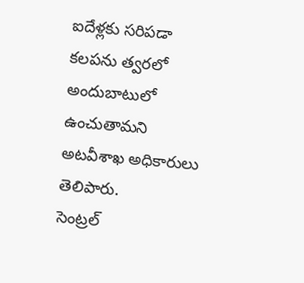ఐదేళ్లకు సరిపడా కలపను త్వరలో అందుబాటులో ఉంచుతామని అటవీశాఖ అధికారులు తెలిపారు.
సెంట్రల్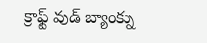క్రాఫ్ట్ వుడ్ బ్యాంక్ను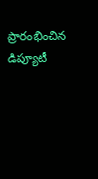ప్రారంభించిన డిప్యూటీ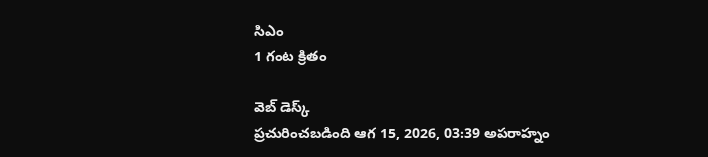సిఎం
1 గంట క్రితం

వెబ్ డెస్క్
ప్రచురించబడింది ఆగ 15, 2026, 03:39 అపరాహ్నం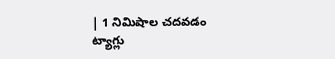| 1 నిమిషాల చదవడం
ట్యాగ్లు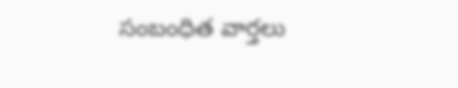సంబంధిత వార్తలు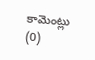కామెంట్లు (0)